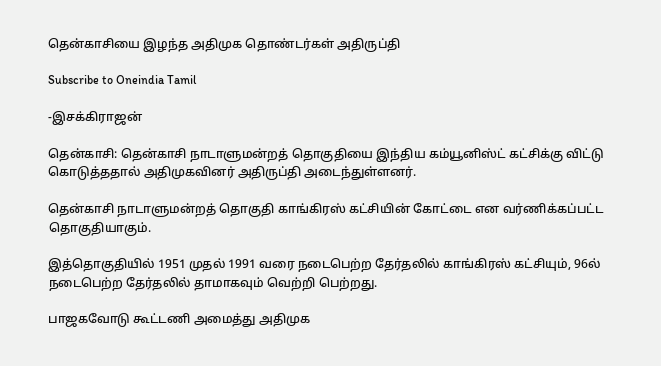தென்காசியை இழந்த அதிமுக தொண்டர்கள் அதிருப்தி

Subscribe to Oneindia Tamil

-இசக்கிராஜன்

தென்காசி: தென்காசி நாடாளுமன்றத் தொகுதியை இந்திய கம்யூனிஸ்ட் கட்சிக்கு விட்டு கொடுத்ததால் அதிமுகவினர் அதிருப்தி அடைந்துள்ளனர்.

தென்காசி நாடாளுமன்றத் தொகுதி காங்கிரஸ் கட்சியின் கோட்டை என வர்ணிக்கப்பட்ட தொகுதியாகும்.

இத்தொகுதியில் 1951 முதல் 1991 வரை நடைபெற்ற தேர்தலில் காங்கிரஸ் கட்சியும், 96ல் நடைபெற்ற தேர்தலில் தாமாகவும் வெற்றி பெற்றது.

பாஜகவோடு கூட்டணி அமைத்து அதிமுக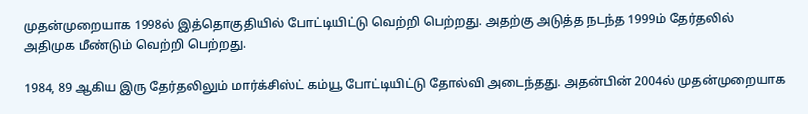முதன்முறையாக 1998ல் இத்தொகுதியில் போட்டியிட்டு வெற்றி பெற்றது. அதற்கு அடுத்த நடந்த 1999ம் தேர்தலில் அதிமுக மீண்டும் வெற்றி பெற்றது.

1984, 89 ஆகிய இரு தேர்தலிலும் மார்க்சிஸ்ட் கம்யூ போட்டியிட்டு தோல்வி அடைந்தது. அதன்பின் 2004ல் முதன்முறையாக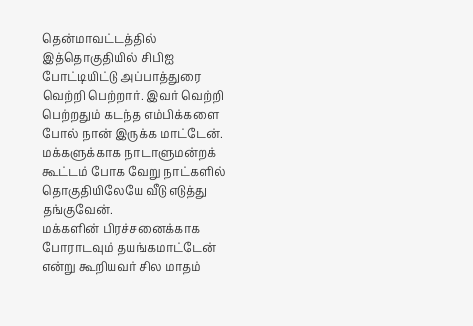தென்மாவட்டத்தில் இத்தொகுதியில் சிபிஐ போட்டியிட்டு அப்பாத்துரை வெற்றி பெற்றார். இவர் வெற்றி பெற்றதும் கடந்த எம்பிக்களை போல் நான் இருக்க மாட்டேன். மக்களுக்காக நாடாளுமன்றக் கூட்டம் போக வேறு நாட்களில் தொகுதியிலேயே வீடு எடுத்து தங்குவேன்.
மக்களின் பிரச்சனைக்காக போராடவும் தயங்கமாட்டேன் என்று கூறியவர் சில மாதம்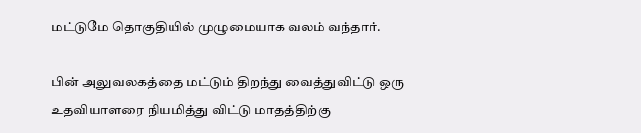மட்டுமே தொகுதியில் முழுமையாக வலம் வந்தார்.

பின் அலுவலகத்தை மட்டும் திறந்து வைத்துவிட்டு ஒரு உதவியாளரை நியமித்து விட்டு மாதத்திற்கு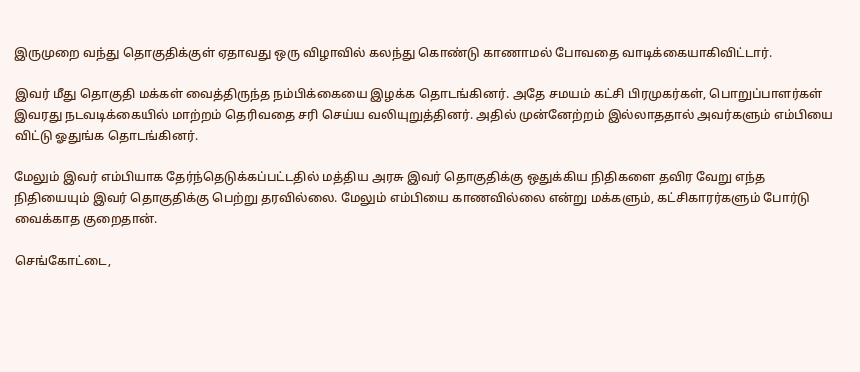இருமுறை வந்து தொகுதிக்குள் ஏதாவது ஒரு விழாவில் கலந்து கொண்டு காணாமல் போவதை வாடிக்கையாகிவிட்டார்.

இவர் மீது தொகுதி மக்கள் வைத்திருந்த நம்பிக்கையை இழக்க தொடங்கினர். அதே சமயம் கட்சி பிரமுகர்கள், பொறுப்பாளர்கள் இவரது நடவடிக்கையில் மாற்றம் தெரிவதை சரி செய்ய வலியுறுத்தினர். அதில் முன்னேற்றம் இல்லாததால் அவர்களும் எம்பியை விட்டு ஓதுங்க தொடங்கினர்.

மேலும் இவர் எம்பியாக தேர்ந்தெடுக்கப்பட்டதில் மத்திய அரசு இவர் தொகுதிக்கு ஒதுக்கிய நிதிகளை தவிர வேறு எந்த நிதியையும் இவர் தொகுதிக்கு பெற்று தரவில்லை. மேலும் எம்பியை காணவில்லை என்று மக்களும், கட்சிகாரர்களும் போர்டு வைக்காத குறைதான்.

செங்கோட்டை,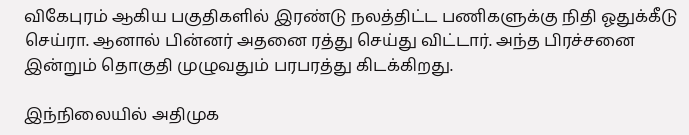விகேபுரம் ஆகிய பகுதிகளில் இரண்டு நலத்திட்ட பணிகளுக்கு நிதி ஓதுக்கீடு செய்ரா. ஆனால் பின்னர் அதனை ரத்து செய்து விட்டார். அந்த பிரச்சனை இன்றும் தொகுதி முழுவதும் பரபரத்து கிடக்கிறது.

இந்நிலையில் அதிமுக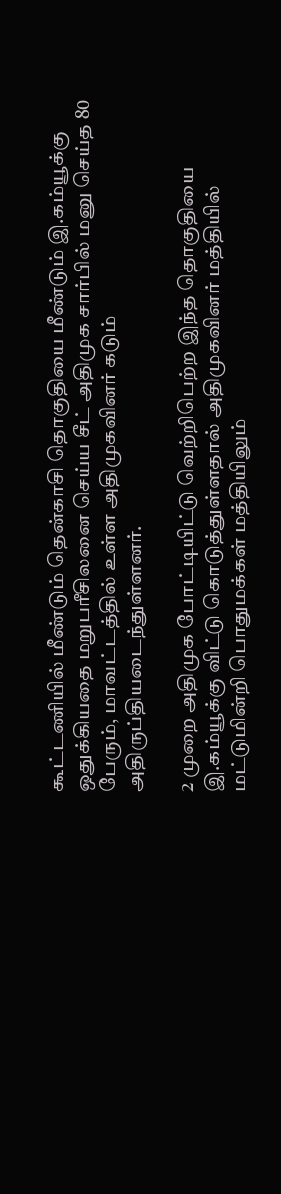கூட்டணியில் மீண்டும் தென்காசி தொகுதியை மீண்டும் இ.கம்யூக்கு ஒதுக்கியதை மறுபரீசிலனை செய்ய சீட் அதிமுக சார்பில் மனு செய்த 80 பேரும், மாவட்டத்தில் உள்ள அதிமுகவினர் கடும் அதிருப்தியடைந்துள்ளனர்.

2 முறை அதிமுக போட்டியிட்டு வெற்றிபெற்ற இந்த தொகுதியை இ.கம்யூக்கு விட்டு கொடுத்துள்ளதால் அதிமுகவினர் மத்தியில் மட்டுமின்றி பொதுமக்கள் மத்தியிலும்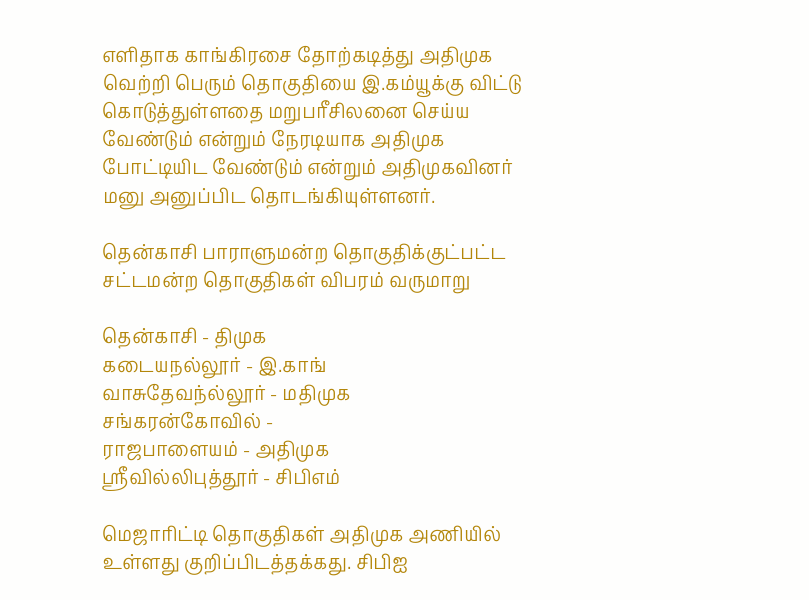எளிதாக காங்கிரசை தோற்கடித்து அதிமுக வெற்றி பெரும் தொகுதியை இ.கம்யூக்கு விட்டு கொடுத்துள்ளதை மறுபரீசிலனை செய்ய வேண்டும் என்றும் நேரடியாக அதிமுக போட்டியிட வேண்டும் என்றும் அதிமுகவினர் மனு அனுப்பிட தொடங்கியுள்ளனர்.

தென்காசி பாராளுமன்ற தொகுதிக்குட்பட்ட சட்டமன்ற தொகுதிகள் விபரம் வருமாறு

தென்காசி - திமுக
கடையநல்லூர் - இ.காங்
வாசுதேவந்ல்லூர் - மதிமுக
சங்கரன்கோவில் -
ராஜபாளையம் - அதிமுக
ஸ்ரீவில்லிபுத்தூர் - சிபிஎம்

மெஜாரிட்டி தொகுதிகள் அதிமுக அணியில் உள்ளது குறிப்பிடத்தக்கது. சிபிஐ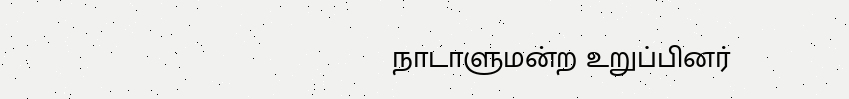நாடாளுமன்ற உறுப்பினர்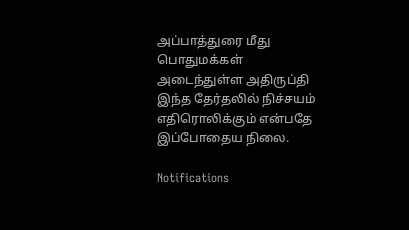அப்பாத்துரை மீது பொதுமக்கள் அடைந்துள்ள அதிருப்தி இந்த தேர்தலில் நிச்சயம் எதிரொலிக்கும் என்பதே இப்போதைய நிலை.

Notifications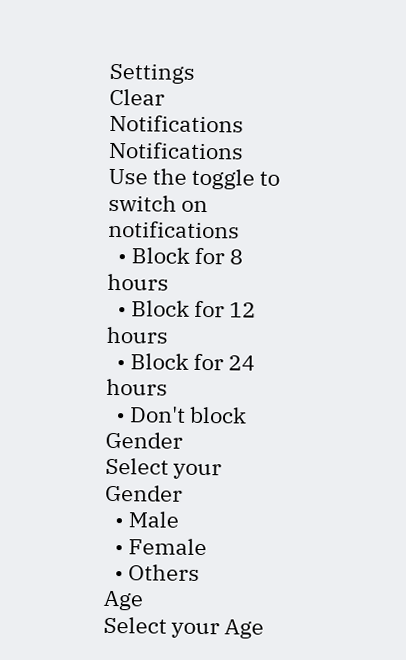Settings
Clear Notifications
Notifications
Use the toggle to switch on notifications
  • Block for 8 hours
  • Block for 12 hours
  • Block for 24 hours
  • Don't block
Gender
Select your Gender
  • Male
  • Female
  • Others
Age
Select your Age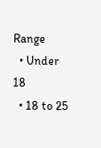Range
  • Under 18
  • 18 to 25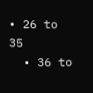• 26 to 35
  • 36 to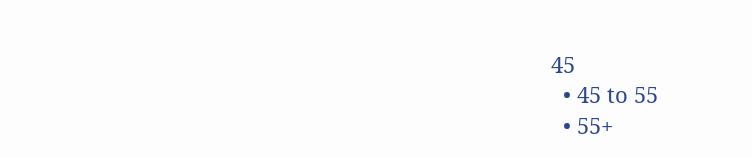45
  • 45 to 55
  • 55+